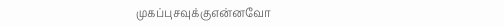முகப்புசவுக்குஎன்னவோ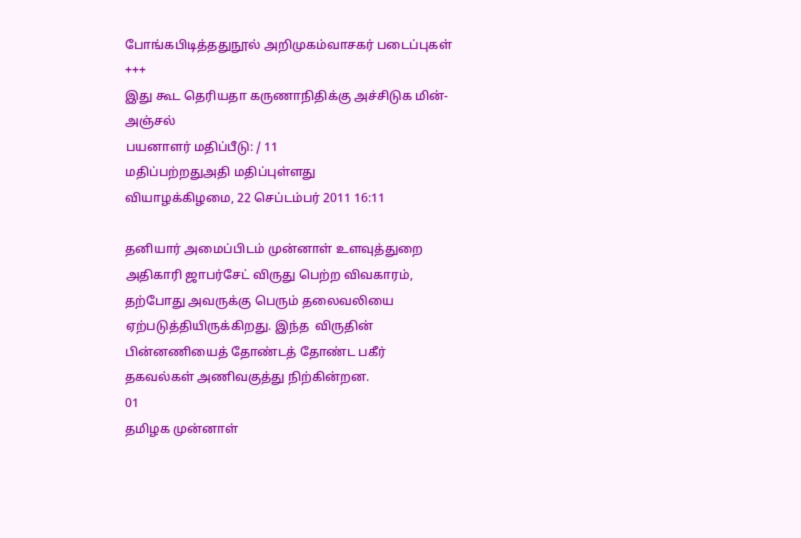போங்கபிடித்ததுநூல் அறிமுகம்வாசகர் படைப்புகள்
+++
இது கூட தெரியதா கருணாநிதிக்கு அச்சிடுக மின்-அஞ்சல்
பயனாளர் மதிப்பீடு: / 11
மதிப்பற்றதுஅதி மதிப்புள்ளது
வியாழக்கிழமை, 22 செப்டம்பர் 2011 16:11

தனியார் அமைப்பிடம் முன்னாள் உளவுத்துறை அதிகாரி ஜாபர்சேட் விருது பெற்ற விவகாரம், தற்போது அவருக்கு பெரும் தலைவலியை ஏற்படுத்தியிருக்கிறது. இந்த  விருதின் பின்னணியைத் தோண்டத் தோண்ட பகீர் தகவல்கள் அணிவகுத்து நிற்கின்றன.
01
தமிழக முன்னாள்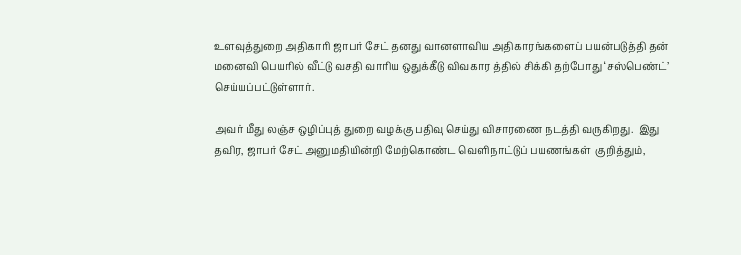உளவுத்துறை அதிகாரி ஜாபர் சேட் தனது வானளாவிய அதிகாரங்களைப் பயன்படுத்தி தன் மனைவி பெயரில் வீட்டு வசதி வாரிய ஒதுக்கீடு விவகார த்தில் சிக்கி தற்போது ‘சஸ்பெண்ட்’ செய்யப்பட்டுள்ளார்.

அவர் மீது லஞ்ச ஒழிப்புத் துறை வழக்கு பதிவு செய்து விசாரணை நடத்தி வருகிறது.  இது தவிர, ஜாபர் சேட் அனுமதியின்றி மேற்கொண்ட வெளிநாட்டுப் பயணங்கள்  குறித்தும்,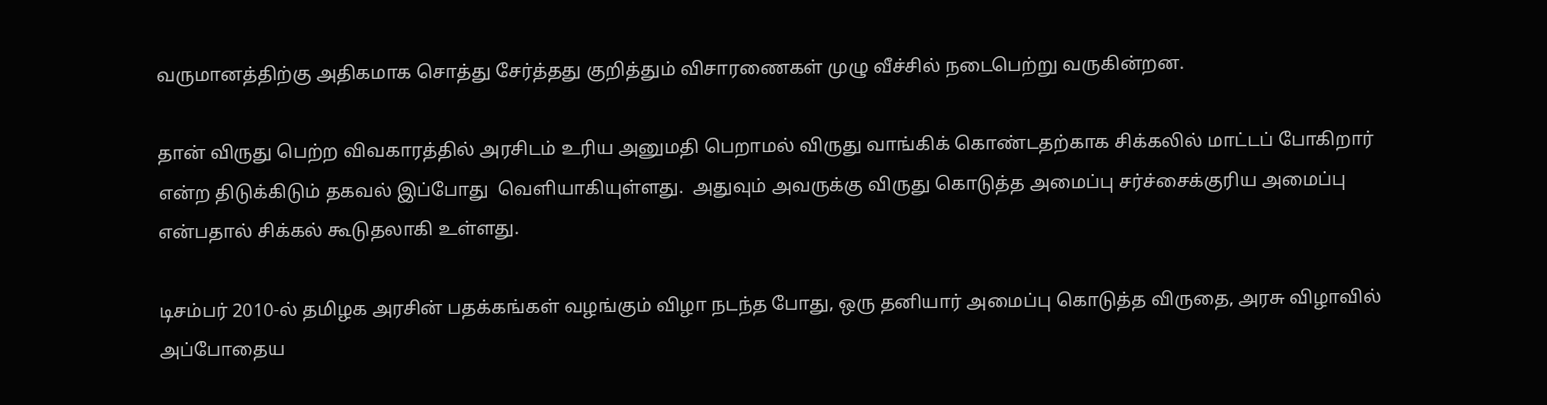வருமானத்திற்கு அதிகமாக சொத்து சேர்த்தது குறித்தும் விசாரணைகள் முழு வீச்சில் நடைபெற்று வருகின்றன.

தான் விருது பெற்ற விவகாரத்தில் அரசிடம் உரிய அனுமதி பெறாமல் விருது வாங்கிக் கொண்டதற்காக சிக்கலில் மாட்டப் போகிறார் என்ற திடுக்கிடும் தகவல் இப்போது  வெளியாகியுள்ளது.  அதுவும் அவருக்கு விருது கொடுத்த அமைப்பு சர்ச்சைக்குரிய அமைப்பு என்பதால் சிக்கல் கூடுதலாகி உள்ளது.

டிசம்பர் 2010-ல் தமிழக அரசின் பதக்கங்கள் வழங்கும் விழா நடந்த போது, ஒரு தனியார் அமைப்பு கொடுத்த விருதை, அரசு விழாவில் அப்போதைய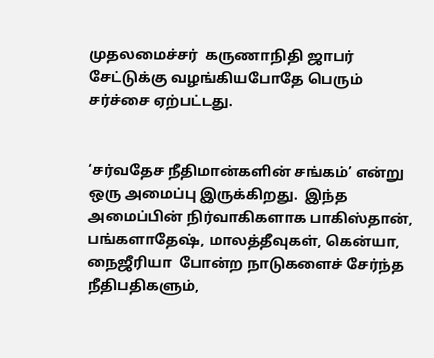முதலமைச்சர்  கருணாநிதி ஜாபர் சேட்டுக்கு வழங்கியபோதே பெரும் சர்ச்சை ஏற்பட்டது.


‘சர்வதேச நீதிமான்களின் சங்கம்’ என்று ஒரு அமைப்பு இருக்கிறது.  இந்த அமைப்பின் நிர்வாகிகளாக பாகிஸ்தான், பங்களாதேஷ், மாலத்தீவுகள், கென்யா, நைஜீரியா  போன்ற நாடுகளைச் சேர்ந்த நீதிபதிகளும்,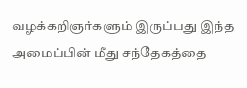வழக்கறிஞர்களும் இருப்பது இந்த அமைப்பின் மீது சந்தேகத்தை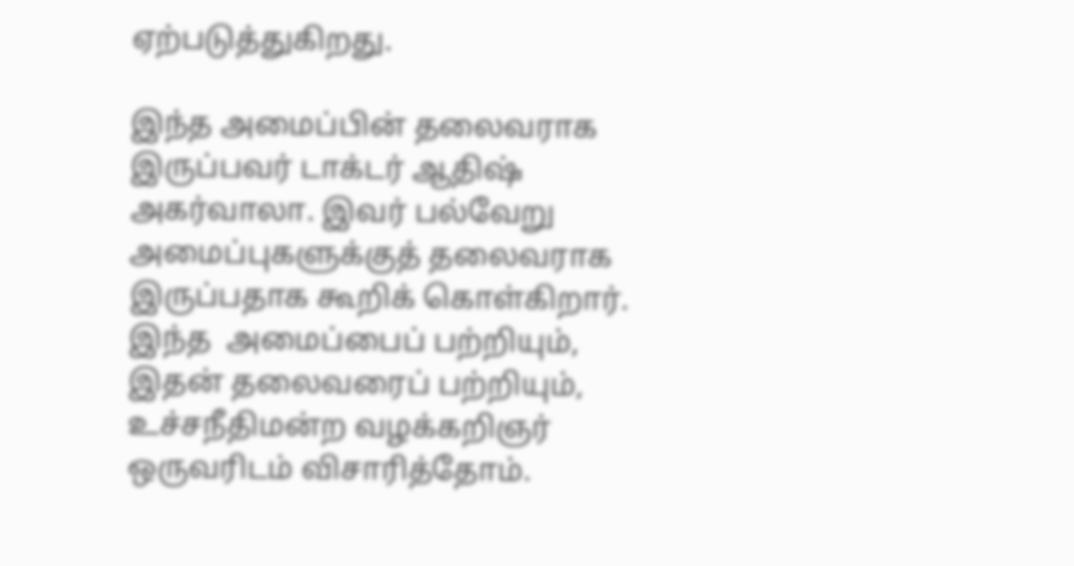ஏற்படுத்துகிறது.

இந்த அமைப்பின் தலைவராக இருப்பவர் டாக்டர் ஆதிஷ் அகர்வாலா. இவர் பல்வேறு அமைப்புகளுக்குத் தலைவராக இருப்பதாக கூறிக் கொள்கிறார்.  இந்த  அமைப்பைப் பற்றியும், இதன் தலைவரைப் பற்றியும், உச்சநீதிமன்ற வழக்கறிஞர் ஒருவரிடம் விசாரித்தோம்.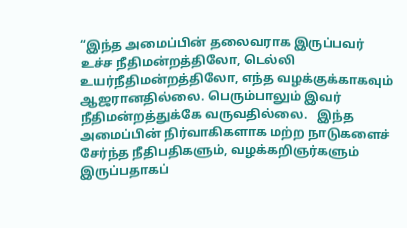“இந்த அமைப்பின் தலைவராக இருப்பவர் உச்ச நீதிமன்றத்திலோ, டெல்லி உயர்நீதிமன்றத்திலோ, எந்த வழக்குக்காகவும் ஆஜரானதில்லை. பெரும்பாலும் இவர் நீதிமன்றத்துக்கே வருவதில்லை.   இந்த அமைப்பின் நிர்வாகிகளாக மற்ற நாடுகளைச் சேர்ந்த நீதிபதிகளும், வழக்கறிஞர்களும் இருப்பதாகப்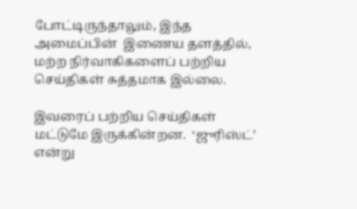போட்டிருந்தாலும், இந்த அமைப்பின்  இணைய தளத்தில், மற்ற நிர்வாகிகளைப் பற்றிய செய்திகள் சுத்தமாக இல்லை.

இவரைப் பற்றிய செய்திகள் மட்டுமே இருக்கின்றன.  ‘ஜுரிஸ்ட்’ என்று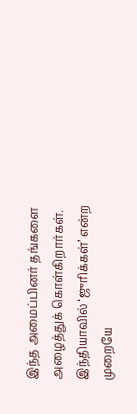இந்த அமைப்பினர் தங்களை அழைத்துக் கொள்கிறார்கள்.   இந்தியாவில் ‘ஜுரிக்கள்’ என்ற  முறையே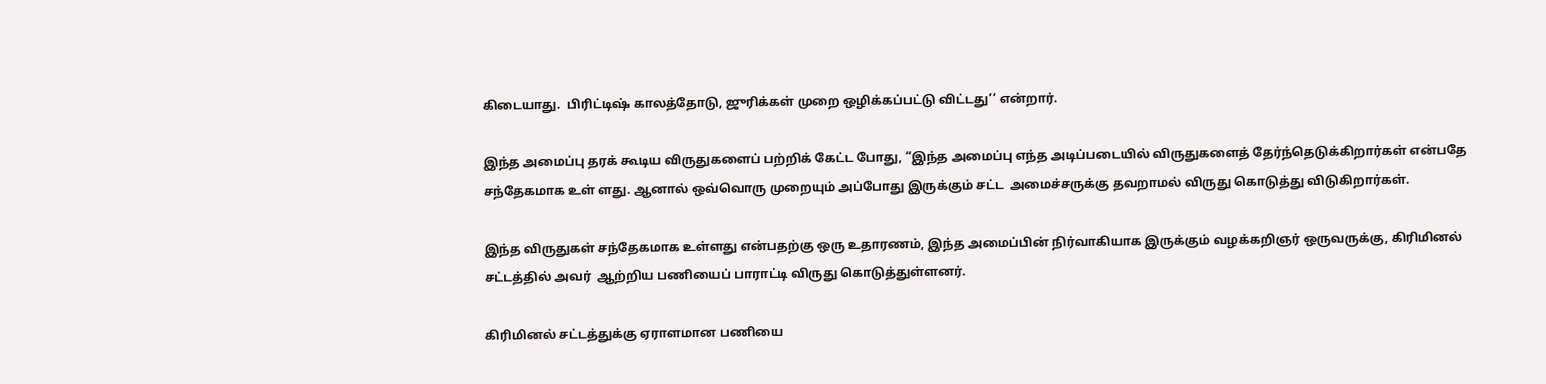கிடையாது.  பிரிட்டிஷ் காலத்தோடு, ஜுரிக்கள் முறை ஒழிக்கப்பட்டு விட்டது’’ என்றார்.

இந்த அமைப்பு தரக் கூடிய விருதுகளைப் பற்றிக் கேட்ட போது, “இந்த அமைப்பு எந்த அடிப்படையில் விருதுகளைத் தேர்ந்தெடுக்கிறார்கள் என்பதே சந்தேகமாக உள் ளது. ஆனால் ஒவ்வொரு முறையும் அப்போது இருக்கும் சட்ட  அமைச்சருக்கு தவறாமல் விருது கொடுத்து விடுகிறார்கள்.

இந்த விருதுகள் சந்தேகமாக உள்ளது என்பதற்கு ஒரு உதாரணம், இந்த அமைப்பின் நிர்வாகியாக இருக்கும் வழக்கறிஞர் ஒருவருக்கு, கிரிமினல் சட்டத்தில் அவர்  ஆற்றிய பணியைப் பாராட்டி விருது கொடுத்துள்ளனர்.

கிரிமினல் சட்டத்துக்கு ஏராளமான பணியை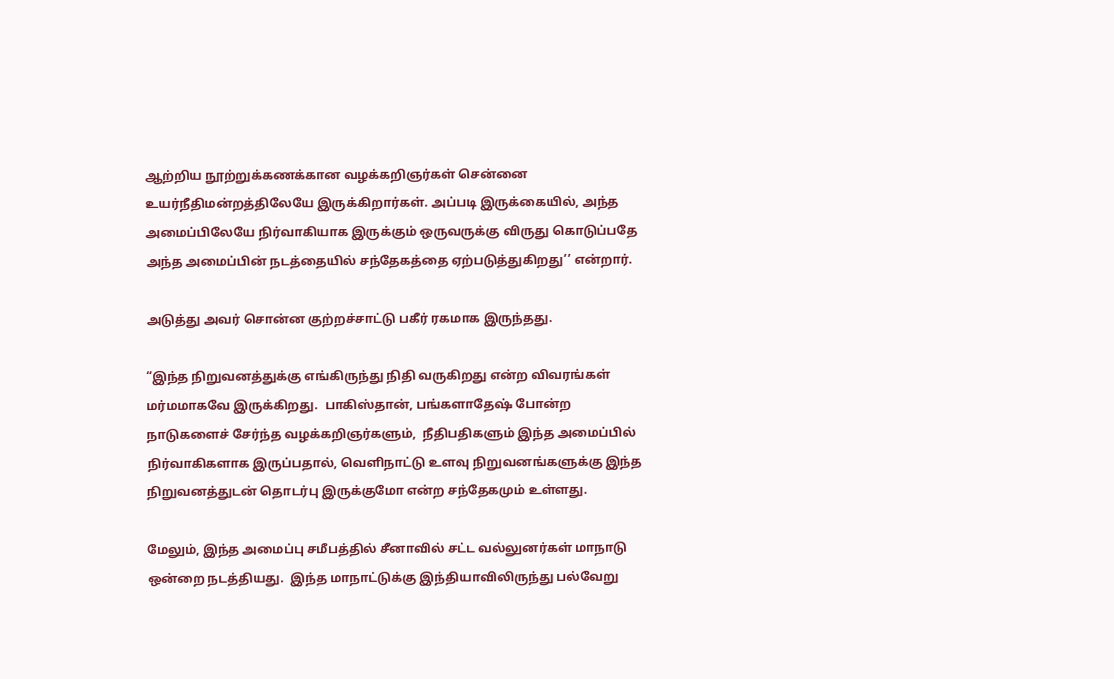ஆற்றிய நூற்றுக்கணக்கான வழக்கறிஞர்கள் சென்னை உயர்நீதிமன்றத்திலேயே இருக்கிறார்கள். அப்படி இருக்கையில், அந்த  அமைப்பிலேயே நிர்வாகியாக இருக்கும் ஒருவருக்கு விருது கொடுப்பதே அந்த அமைப்பின் நடத்தையில் சந்தேகத்தை ஏற்படுத்துகிறது’’ என்றார்.

அடுத்து அவர் சொன்ன குற்றச்சாட்டு பகீர் ரகமாக இருந்தது.

“இந்த நிறுவனத்துக்கு எங்கிருந்து நிதி வருகிறது என்ற விவரங்கள் மர்மமாகவே இருக்கிறது.  பாகிஸ்தான், பங்களாதேஷ் போன்ற நாடுகளைச் சேர்ந்த வழக்கறிஞர்களும்,  நீதிபதிகளும் இந்த அமைப்பில் நிர்வாகிகளாக இருப்பதால், வெளிநாட்டு உளவு நிறுவனங்களுக்கு இந்த நிறுவனத்துடன் தொடர்பு இருக்குமோ என்ற சந்தேகமும் உள்ளது.

மேலும், இந்த அமைப்பு சமீபத்தில் சீனாவில் சட்ட வல்லுனர்கள் மாநாடு ஒன்றை நடத்தியது.  இந்த மாநாட்டுக்கு இந்தியாவிலிருந்து பல்வேறு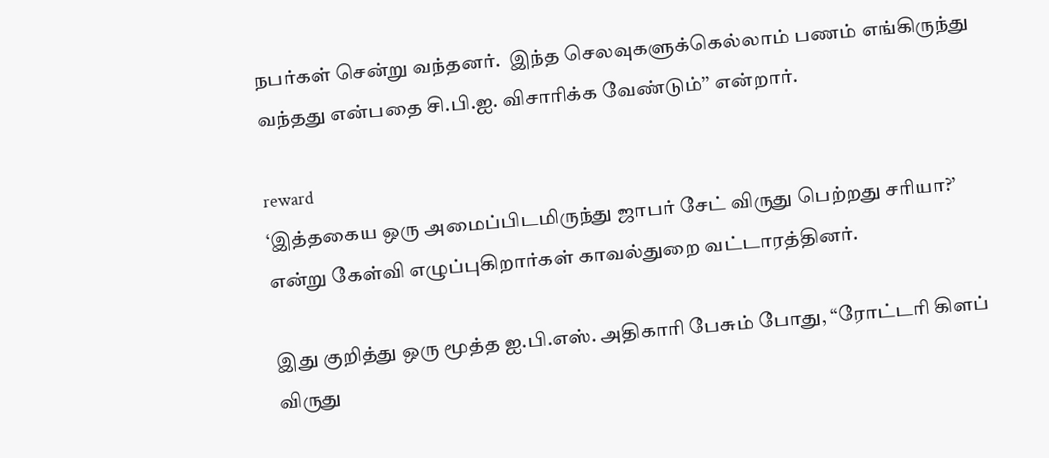நபர்கள் சென்று வந்தனர்.  இந்த செலவுகளுக்கெல்லாம் பணம் எங்கிருந்து வந்தது என்பதை சி.பி.ஐ. விசாரிக்க வேண்டும்’’ என்றார்.

reward
‘இத்தகைய ஒரு அமைப்பிடமிருந்து ஜாபர் சேட் விருது பெற்றது சரியா?’ என்று கேள்வி எழுப்புகிறார்கள் காவல்துறை வட்டாரத்தினர்.

இது குறித்து ஒரு மூத்த ஐ.பி.எஸ். அதிகாரி பேசும் போது, “ரோட்டரி கிளப் விருது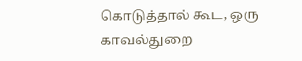கொடுத்தால் கூட, ஒரு காவல்துறை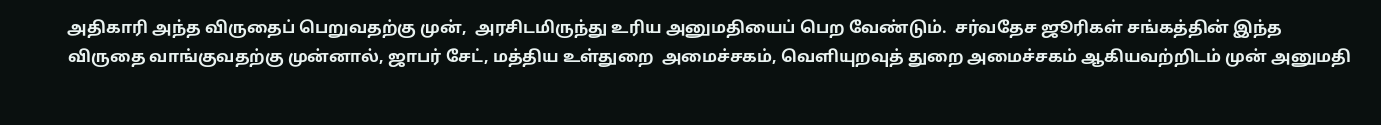அதிகாரி அந்த விருதைப் பெறுவதற்கு முன்,  அரசிடமிருந்து உரிய அனுமதியைப் பெற வேண்டும்.  சர்வதேச ஜூரிகள் சங்கத்தின் இந்த விருதை வாங்குவதற்கு முன்னால், ஜாபர் சேட், மத்திய உள்துறை  அமைச்சகம், வெளியுறவுத் துறை அமைச்சகம் ஆகியவற்றிடம் முன் அனுமதி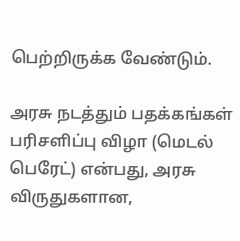பெற்றிருக்க வேண்டும்.

அரசு நடத்தும் பதக்கங்கள் பரிசளிப்பு விழா (மெடல் பெரேட்) என்பது, அரசு விருதுகளான,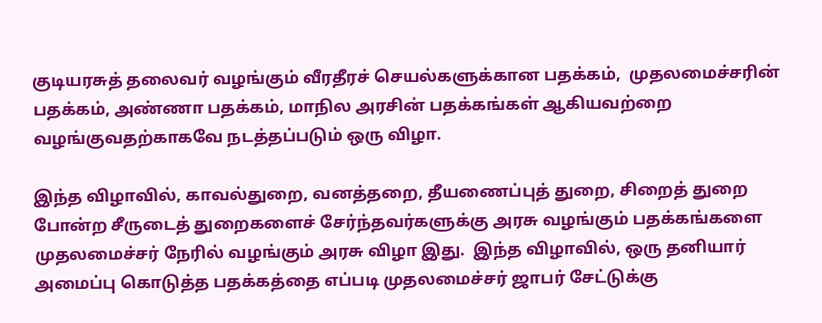குடியரசுத் தலைவர் வழங்கும் வீரதீரச் செயல்களுக்கான பதக்கம்,  முதலமைச்சரின் பதக்கம், அண்ணா பதக்கம், மாநில அரசின் பதக்கங்கள் ஆகியவற்றை வழங்குவதற்காகவே நடத்தப்படும் ஒரு விழா.

இந்த விழாவில், காவல்துறை, வனத்தறை, தீயணைப்புத் துறை, சிறைத் துறை போன்ற சீருடைத் துறைகளைச் சேர்ந்தவர்களுக்கு அரசு வழங்கும் பதக்கங்களை  முதலமைச்சர் நேரில் வழங்கும் அரசு விழா இது.  இந்த விழாவில், ஒரு தனியார் அமைப்பு கொடுத்த பதக்கத்தை எப்படி முதலமைச்சர் ஜாபர் சேட்டுக்கு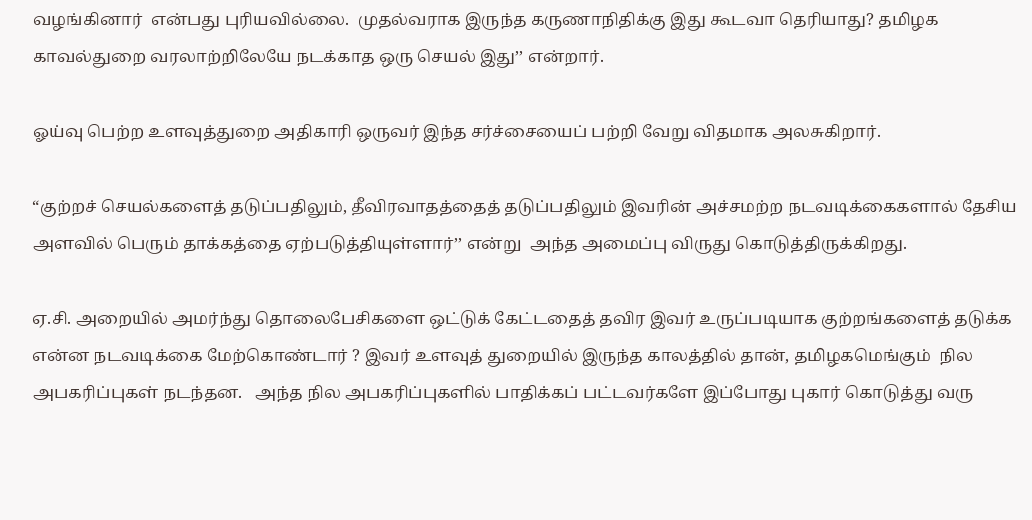வழங்கினார்  என்பது புரியவில்லை.  முதல்வராக இருந்த கருணாநிதிக்கு இது கூடவா தெரியாது? தமிழக காவல்துறை வரலாற்றிலேயே நடக்காத ஒரு செயல் இது’’ என்றார்.

ஓய்வு பெற்ற உளவுத்துறை அதிகாரி ஒருவர் இந்த சர்ச்சையைப் பற்றி வேறு விதமாக அலசுகிறார்.

“குற்றச் செயல்களைத் தடுப்பதிலும், தீவிரவாதத்தைத் தடுப்பதிலும் இவரின் அச்சமற்ற நடவடிக்கைகளால் தேசிய அளவில் பெரும் தாக்கத்தை ஏற்படுத்தியுள்ளார்’’ என்று  அந்த அமைப்பு விருது கொடுத்திருக்கிறது.

ஏ.சி. அறையில் அமர்ந்து தொலைபேசிகளை ஒட்டுக் கேட்டதைத் தவிர இவர் உருப்படியாக குற்றங்களைத் தடுக்க என்ன நடவடிக்கை மேற்கொண்டார் ? இவர் உளவுத் துறையில் இருந்த காலத்தில் தான், தமிழகமெங்கும்  நில அபகரிப்புகள் நடந்தன.   அந்த நில அபகரிப்புகளில் பாதிக்கப் பட்டவர்களே இப்போது புகார் கொடுத்து வரு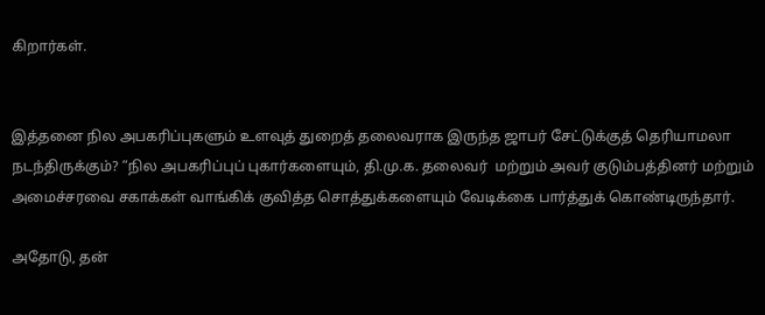கிறார்கள்.


இத்தனை நில அபகரிப்புகளும் உளவுத் துறைத் தலைவராக இருந்த ஜாபர் சேட்டுக்குத் தெரியாமலா நடந்திருக்கும்? “நில அபகரிப்புப் புகார்களையும், தி.மு.க. தலைவர்  மற்றும் அவர் குடும்பத்தினர் மற்றும் அமைச்சரவை சகாக்கள் வாங்கிக் குவித்த சொத்துக்களையும் வேடிக்கை பார்த்துக் கொண்டிருந்தார்.

அதோடு, தன்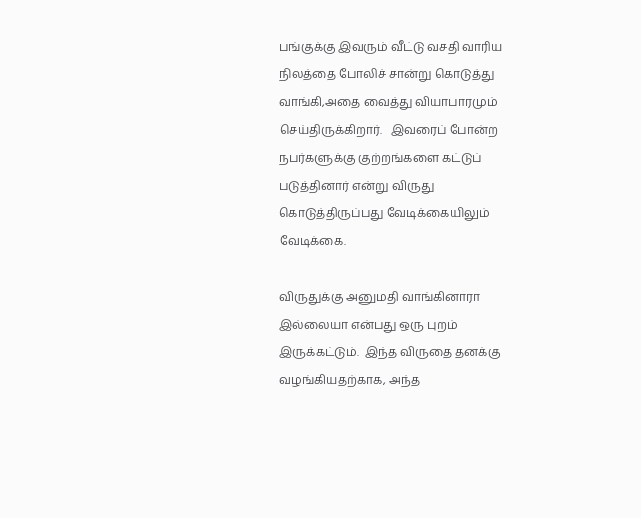பங்குக்கு இவரும் வீட்டு வசதி வாரிய நிலத்தை போலிச் சான்று கொடுத்து வாங்கி,அதை வைத்து வியாபாரமும் செய்திருக்கிறார்.   இவரைப் போன்ற  நபர்களுக்கு குற்றங்களை கட்டுப் படுத்தினார் என்று விருது கொடுத்திருப்பது வேடிக்கையிலும் வேடிக்கை.

விருதுக்கு அனுமதி வாங்கினாரா இல்லையா என்பது ஒரு புறம் இருக்கட்டும்.  இந்த விருதை தனக்கு வழங்கியதற்காக, அந்த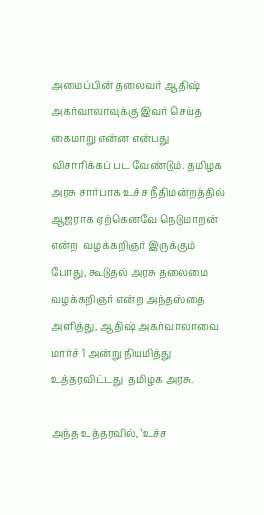அமைப்பின் தலைவர் ஆதிஷ்  அகர்வாலாவுக்கு இவர் செய்த கைமாறு என்ன என்பது விசாரிக்கப் பட வேண்டும். தமிழக அரசு சார்பாக உச்ச நீதிமன்றத்தில் ஆஜராக ஏற்கெனவே நெடுமாறன் என்ற  வழக்கறிஞர் இருக்கும் போது, கூடுதல் அரசு தலைமை வழக்கறிஞர் என்ற அந்தஸ்தை அளித்து, ஆதிஷ் அகர்வாலாவை மார்ச் 1 அன்று நியமித்து உத்தரவிட்டது  தமிழக அரசு.

அந்த உத்தரவில், ‘உச்ச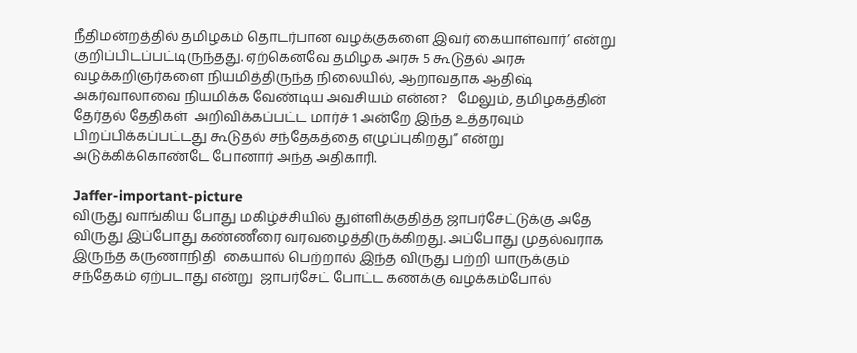நீதிமன்றத்தில் தமிழகம் தொடர்பான வழக்குகளை இவர் கையாள்வார்’ என்று குறிப்பிடப்பட்டிருந்தது. ஏற்கெனவே தமிழக அரசு 5 கூடுதல் அரசு  வழக்கறிஞர்களை நியமித்திருந்த நிலையில், ஆறாவதாக ஆதிஷ் அகர்வாலாவை நியமிக்க வேண்டிய அவசியம் என்ன?   மேலும், தமிழகத்தின் தேர்தல் தேதிகள்  அறிவிக்கப்பட்ட மார்ச் 1 அன்றே இந்த உத்தரவும் பிறப்பிக்கப்பட்டது கூடுதல் சந்தேகத்தை எழுப்புகிறது’’ என்று அடுக்கிக்கொண்டே போனார் அந்த அதிகாரி.

Jaffer-important-picture
விருது வாங்கிய போது மகிழ்ச்சியில் துள்ளிக்குதித்த ஜாபர்சேட்டுக்கு அதே விருது இப்போது கண்ணீரை வரவழைத்திருக்கிறது. அப்போது முதல்வராக இருந்த கருணாநிதி  கையால் பெற்றால் இந்த விருது பற்றி யாருக்கும் சந்தேகம் ஏற்படாது என்று  ஜாபர்சேட் போட்ட கணக்கு வழக்கம்போல்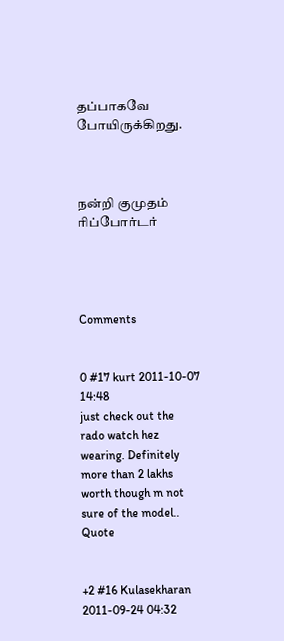தப்பாகவே போயிருக்கிறது.



நன்றி குமுதம் ரிப்போர்டர்




Comments


0 #17 kurt 2011-10-07 14:48
just check out the rado watch hez wearing. Definitely more than 2 lakhs worth though m not sure of the model..
Quote


+2 #16 Kulasekharan 2011-09-24 04:32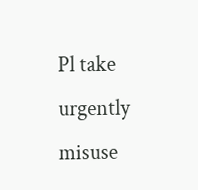Pl take urgently misuse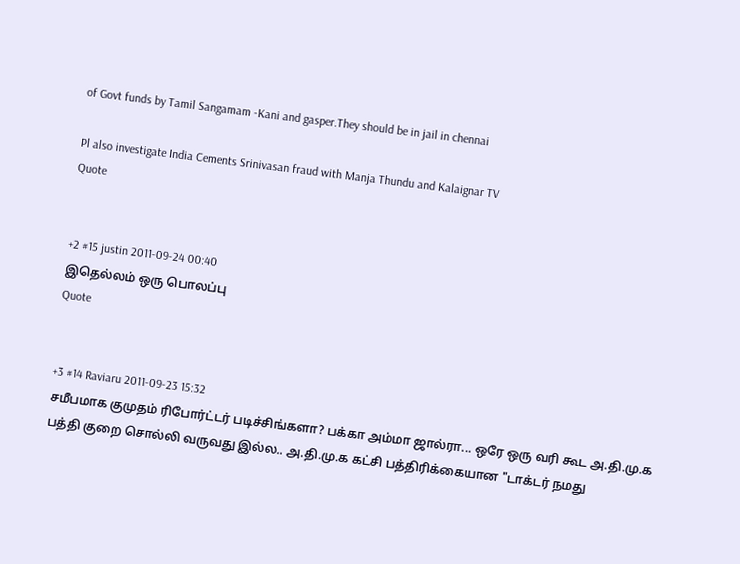of Govt funds by Tamil Sangamam -Kani and gasper.They should be in jail in chennai

Pl also investigate India Cements Srinivasan fraud with Manja Thundu and Kalaignar TV
Quote


+2 #15 justin 2011-09-24 00:40
இதெல்லம் ஒரு பொலப்பு
Quote


+3 #14 Raviaru 2011-09-23 15:32
சமீபமாக குமுதம் ரிபோர்ட்டர் படிச்சிங்களா? பக்கா அம்மா ஜால்ரா... ஒரே ஒரு வரி கூட அ.தி.மு.க பத்தி குறை சொல்லி வருவது இல்ல.. அ.தி.மு.க கட்சி பத்திரிக்கையான "டாக்டர் நமது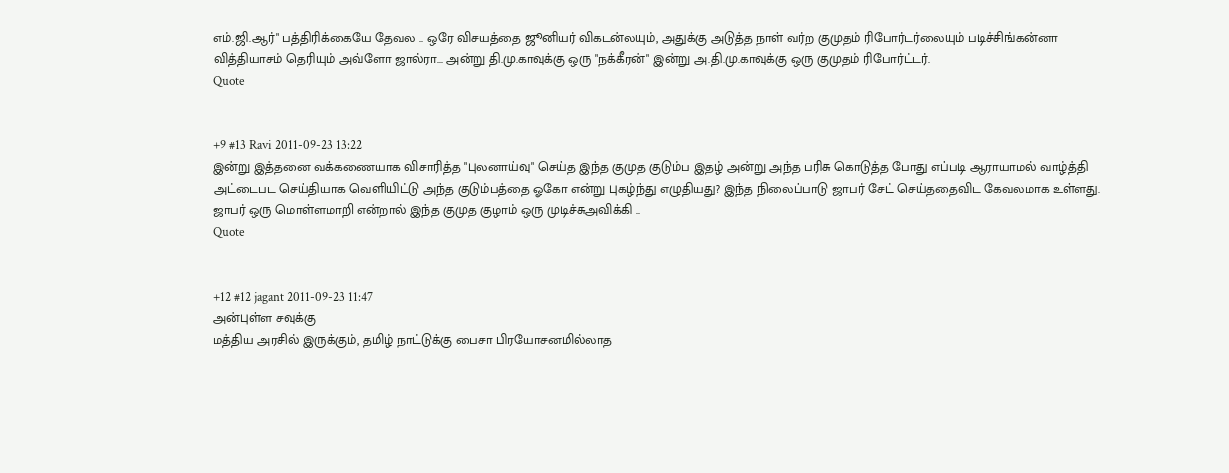எம்.ஜி.ஆர்" பத்திரிக்கையே தேவல .. ஒரே விசயத்தை ஜூனியர் விகடன்லயும், அதுக்கு அடுத்த நாள் வர்ற குமுதம் ரிபோர்டர்லையும் படிச்சிங்கன்னா வித்தியாசம் தெரியும் அவ்ளோ ஜால்ரா... அன்று தி.மு.காவுக்கு ஒரு "நக்கீரன்" இன்று அ.தி.மு.காவுக்கு ஒரு குமுதம் ரிபோர்ட்டர்.
Quote


+9 #13 Ravi 2011-09-23 13:22
இன்று இத்தனை வக்கணையாக விசாரித்த "புலனாய்வு" செய்த இந்த குமுத குடும்ப இதழ் அன்று அந்த பரிசு கொடுத்த போது எப்படி ஆராயாமல் வாழ்த்தி அட்டைபட செய்தியாக வெளியிட்டு அந்த குடும்பத்தை ஓகோ என்று புகழ்ந்து எழுதியது? இந்த நிலைப்பாடு ஜாபர் சேட் செய்ததைவிட கேவலமாக உள்ளது. ஜாபர் ஒரு மொள்ளமாறி என்றால் இந்த குமுத குழாம் ஒரு முடிச்சுஅவிக்கி ..
Quote


+12 #12 jagant 2011-09-23 11:47
அன்புள்ள சவுக்கு
மத்திய அரசில் இருக்கும், தமிழ் நாட்டுக்கு பைசா பிரயோசனமில்லாத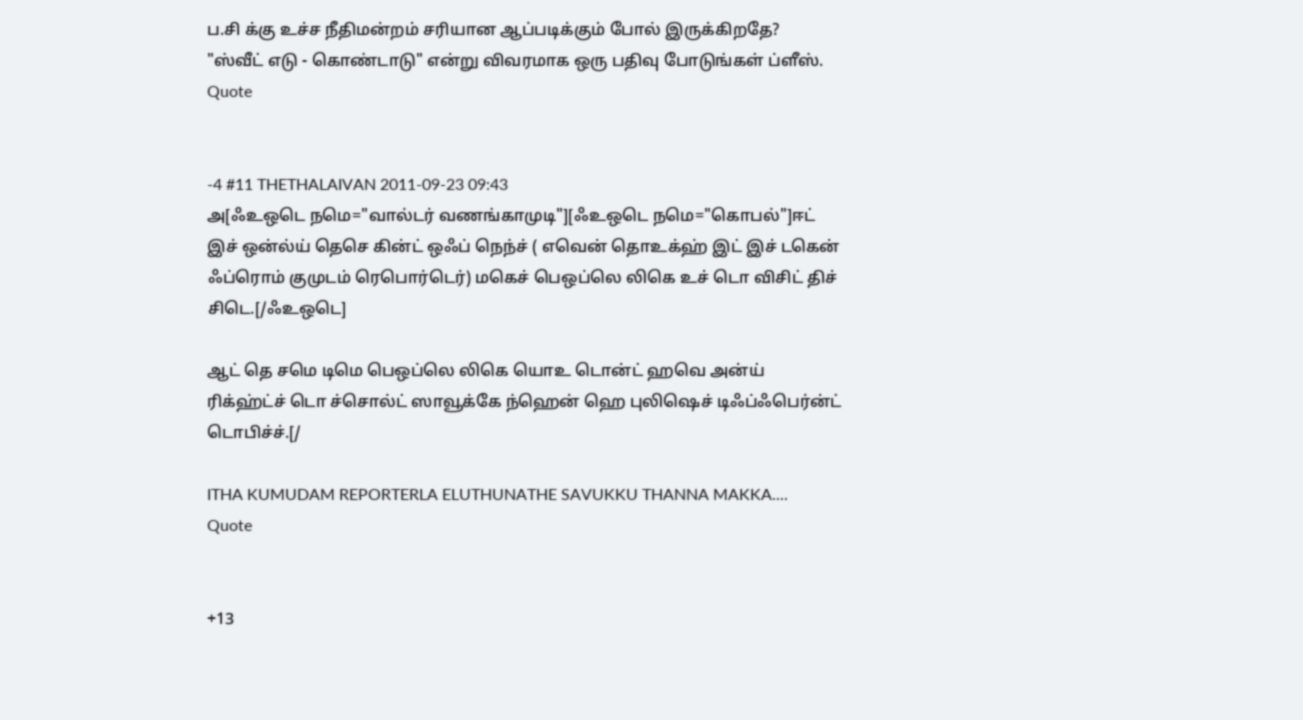ப.சி க்கு உச்ச நீதிமன்றம் சரியான ஆப்படிக்கும் போல் இருக்கிறதே?
"ஸ்வீட் எடு - கொண்டாடு" என்று விவரமாக ஒரு பதிவு போடுங்கள் ப்ளீஸ்.
Quote


-4 #11 THETHALAIVAN 2011-09-23 09:43
அ[ஃஉஒடெ நமெ="வால்டர் வணங்காமுடி"][ஃஉஒடெ நமெ="கொபல்"]ஈட் இச் ஒன்ல்ய் தெசெ கின்ட் ஒஃப் நெந்ச் ( எவென் தொஉக்ஹ் இட் இச் டகென் ஃப்ரொம் குமுடம் ரெபொர்டெர்) மகெச் பெஒப்லெ லிகெ உச் டொ விசிட் திச் சிடெ.[/ஃஉஒடெ]

ஆட் தெ சமெ டிமெ பெஒப்லெ லிகெ யொஉ டொன்ட் ஹவெ அன்ய் ரிக்ஹ்ட்ச் டொ ச்சொல்ட் ஸாவூக்கே ந்ஹென் ஹெ புலிஷெச் டிஃப்ஃபெர்ன்ட் டொபிச்ச்.[/

ITHA KUMUDAM REPORTERLA ELUTHUNATHE SAVUKKU THANNA MAKKA....
Quote


+13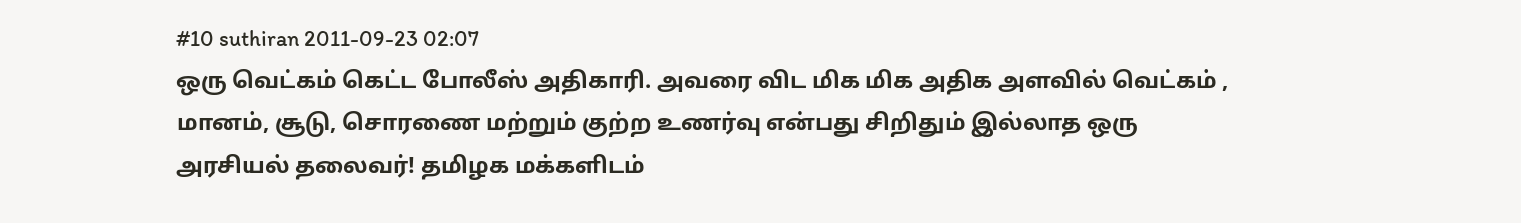#10 suthiran 2011-09-23 02:07
ஒரு வெட்கம் கெட்ட போலீஸ் அதிகாரி. அவரை விட மிக மிக அதிக அளவில் வெட்கம் , மானம், சூடு, சொரணை மற்றும் குற்ற உணர்வு என்பது சிறிதும் இல்லாத ஒரு அரசியல் தலைவர்! தமிழக மக்களிடம்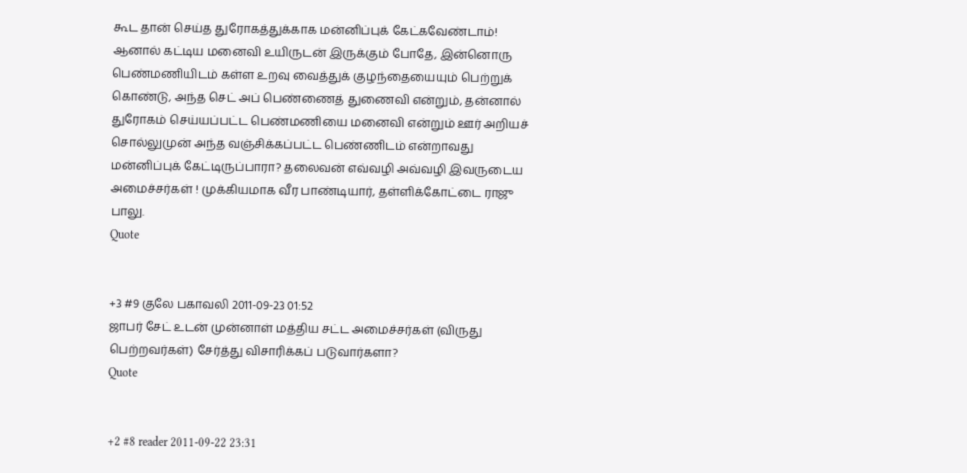கூட தான் செய்த துரோகத்துக்காக மன்னிப்புக் கேட்கவேண்டாம்! ஆனால் கட்டிய மனைவி உயிருடன் இருக்கும் போதே, இன்னொரு பெண்மணியிடம் கள்ள உறவு வைத்துக் குழந்தையையும் பெற்றுக் கொண்டு, அந்த செட் அப் பெண்ணைத் துணைவி என்றும், தன்னால் துரோகம் செய்யப்பட்ட பெண்மணியை மனைவி என்றும் ஊர் அறியச் சொல்லுமுன் அந்த வஞ்சிக்கப்பட்ட பெண்ணிடம் என்றாவது மன்னிப்புக் கேட்டிருப்பாரா? தலைவன் எவ்வழி அவ்வழி இவருடைய அமைச்சர்கள் ! முக்கியமாக வீர பாண்டியார், தள்ளிக்கோட்டை ராஜு பாலு.
Quote


+3 #9 குலே பகாவலி 2011-09-23 01:52
ஜாபர் சேட் உடன் முன்னாள் மத்திய சட்ட அமைச்சர்கள் (விருது பெற்றவர்கள்) சேர்த்து விசாரிக்கப் படுவார்களா?
Quote


+2 #8 reader 2011-09-22 23:31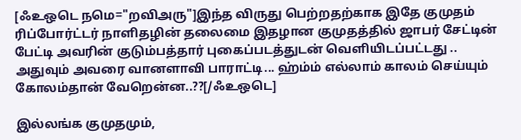[ஃஉஒடெ நமெ="றவிஅரு"]இந்த விருது பெற்றதற்காக இதே குமுதம் ரிப்போர்ட்டர் நாளிதழின் தலைமை இதழான குமுதத்தில் ஜாபர் சேட்டின் பேட்டி அவரின் குடும்பத்தார் புகைப்படத்துடன் வெளியிடப்பட்டது .. அதுவும் அவரை வானளாவி பாராட்டி... ஹ்ம்ம் எல்லாம் காலம் செய்யும் கோலம்தான் வேறென்ன..??[/ஃஉஒடெ]

இல்லங்க குமுதமும்,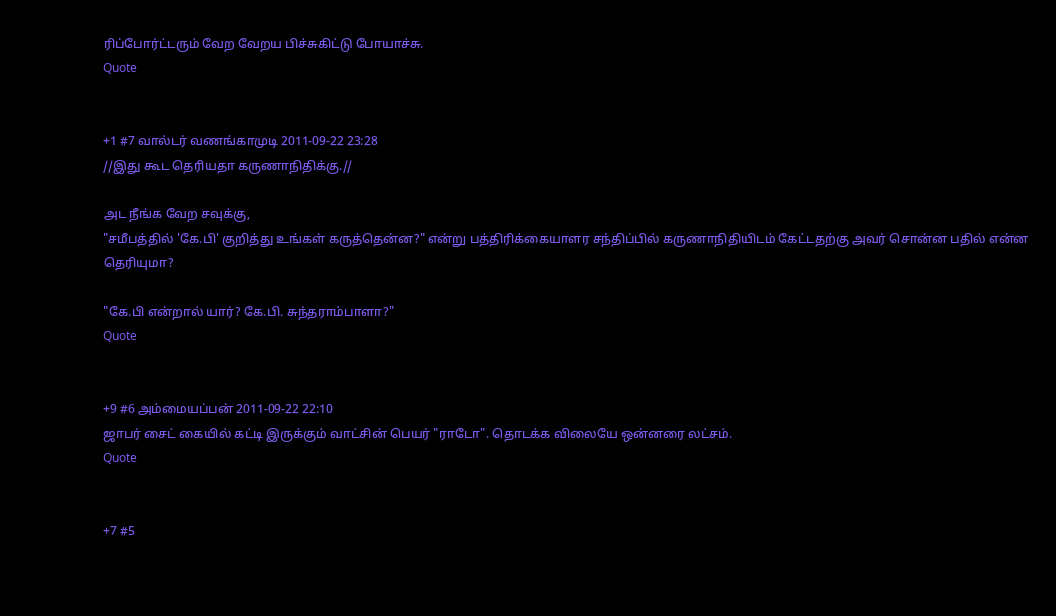ரிப்போர்ட்டரும் வேற வேறய பிச்சுகிட்டு போயாச்சு.
Quote


+1 #7 வால்டர் வணங்காமுடி 2011-09-22 23:28
//இது கூட தெரியதா கருணாநிதிக்கு.//

அட நீங்க வேற சவுக்கு,
"சமீபத்தில் 'கே.பி' குறித்து உங்கள் கருத்தென்ன?" என்று பத்திரிக்கையாளர சந்திப்பில் கருணாநிதியிடம் கேட்டதற்கு அவர் சொன்ன பதில் என்ன தெரியுமா?

"கே.பி என்றால் யார்? கே.பி. சுந்தராம்பாளா?"
Quote


+9 #6 அம்மையப்பன் 2011-09-22 22:10
ஜாபர் சைட் கையில் கட்டி இருக்கும் வாட்சின் பெயர் "ராடோ". தொடக்க விலையே ஒன்னரை லட்சம்.
Quote


+7 #5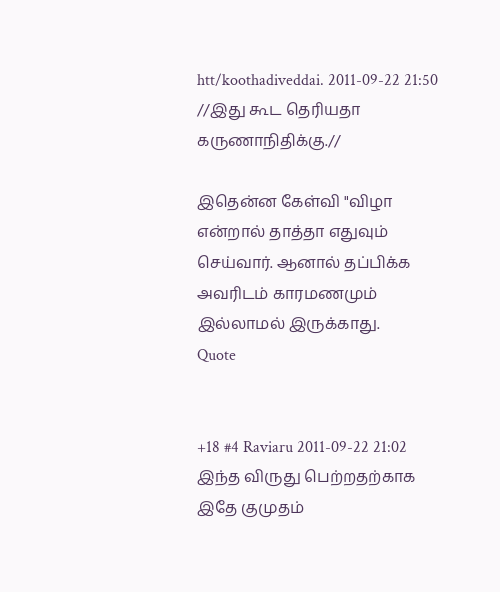htt/koothadiveddai. 2011-09-22 21:50
//இது கூட தெரியதா கருணாநிதிக்கு.//

இதென்ன கேள்வி "விழா என்றால் தாத்தா எதுவும் செய்வார். ஆனால் தப்பிக்க அவரிடம் காரமணமும் இல்லாமல் இருக்காது.
Quote


+18 #4 Raviaru 2011-09-22 21:02
இந்த விருது பெற்றதற்காக இதே குமுதம்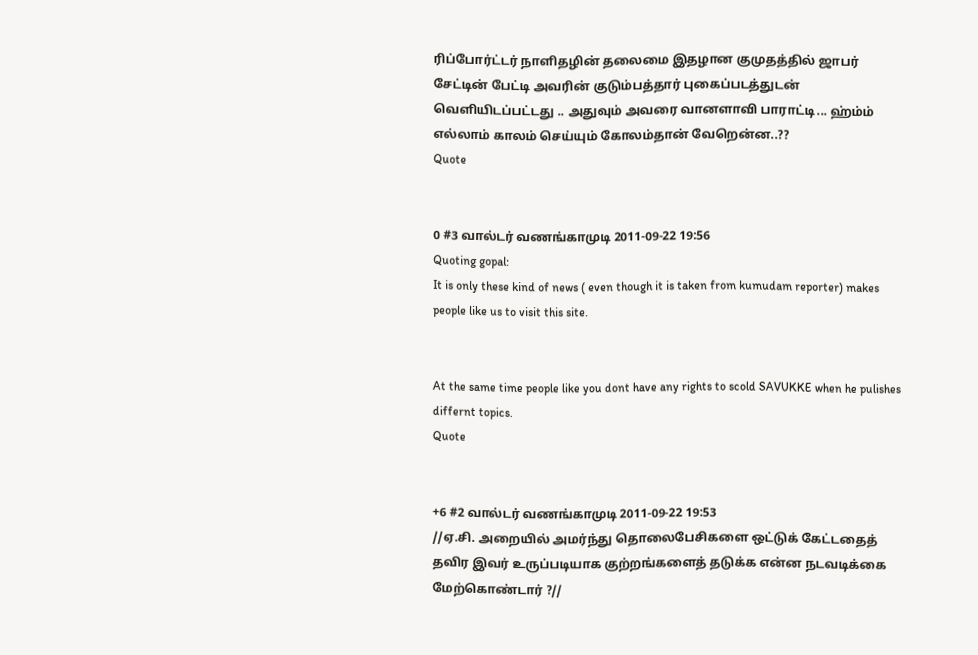ரிப்போர்ட்டர் நாளிதழின் தலைமை இதழான குமுதத்தில் ஜாபர் சேட்டின் பேட்டி அவரின் குடும்பத்தார் புகைப்படத்துடன் வெளியிடப்பட்டது .. அதுவும் அவரை வானளாவி பாராட்டி... ஹ்ம்ம் எல்லாம் காலம் செய்யும் கோலம்தான் வேறென்ன..??
Quote


0 #3 வால்டர் வணங்காமுடி 2011-09-22 19:56
Quoting gopal:
It is only these kind of news ( even though it is taken from kumudam reporter) makes people like us to visit this site.


At the same time people like you dont have any rights to scold SAVUKKE when he pulishes differnt topics.
Quote


+6 #2 வால்டர் வணங்காமுடி 2011-09-22 19:53
//ஏ.சி. அறையில் அமர்ந்து தொலைபேசிகளை ஒட்டுக் கேட்டதைத் தவிர இவர் உருப்படியாக குற்றங்களைத் தடுக்க என்ன நடவடிக்கை மேற்கொண்டார் ?//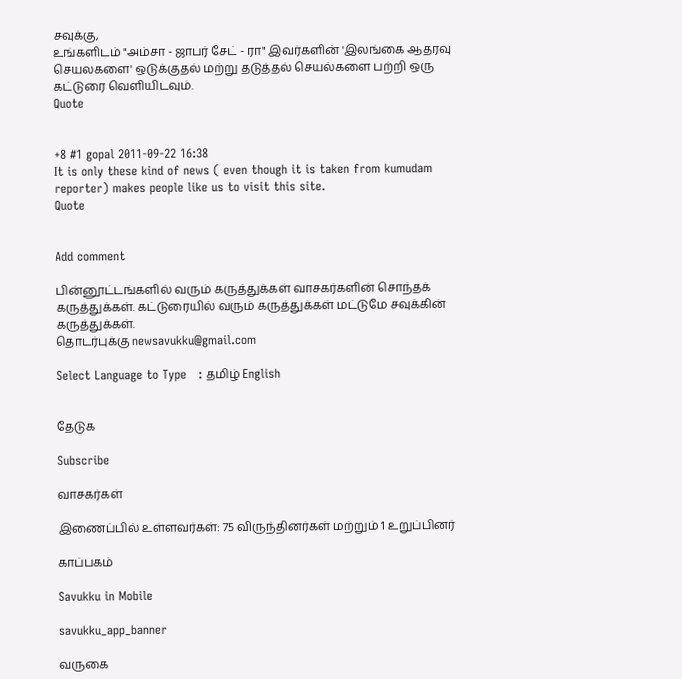சவுக்கு,
உங்களிடம் "அம்சா - ஜாபர் சேட் - ரா" இவர்களின் 'இலங்கை ஆதரவு செயலகளை' ஒடுக்குதல் மற்று தடுத்தல் செயல்களை பற்றி ஒரு கட்டுரை வெளியிடவும்.
Quote


+8 #1 gopal 2011-09-22 16:38
It is only these kind of news ( even though it is taken from kumudam reporter) makes people like us to visit this site.
Quote


Add comment

பின்னூட்டங்களில் வரும் கருத்துக்கள் வாசகர்களின் சொந்தக் கருத்துக்கள். கட்டுரையில் வரும் கருத்துக்கள் மட்டுமே சவுக்கின் கருத்துக்கள்.
தொடர்புக்கு newsavukku@gmail.com

Select Language to Type   : தமிழ் English


தேடுக

Subscribe

வாசகர்கள்

இணைப்பில் உள்ளவர்கள்: 75 விருந்தினர்கள் மற்றும் 1 உறுப்பினர்

காப்பகம்

Savukku in Mobile

savukku_app_banner

வருகை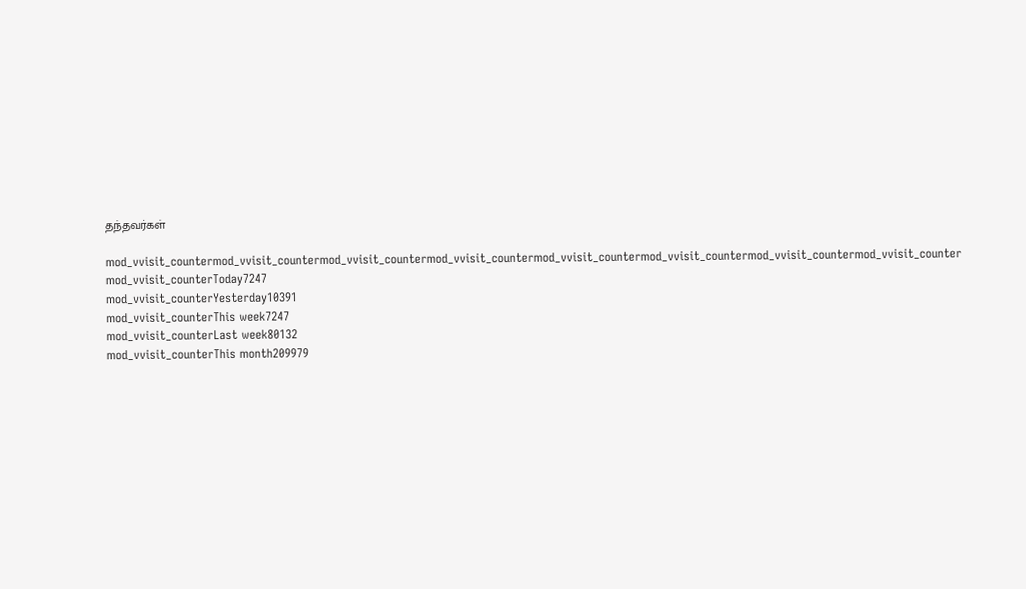தந்தவர்கள்

mod_vvisit_countermod_vvisit_countermod_vvisit_countermod_vvisit_countermod_vvisit_countermod_vvisit_countermod_vvisit_countermod_vvisit_counter
mod_vvisit_counterToday7247
mod_vvisit_counterYesterday10391
mod_vvisit_counterThis week7247
mod_vvisit_counterLast week80132
mod_vvisit_counterThis month209979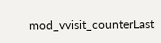mod_vvisit_counterLast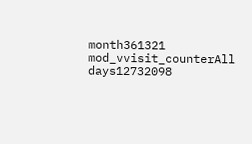month361321
mod_vvisit_counterAll days12732098